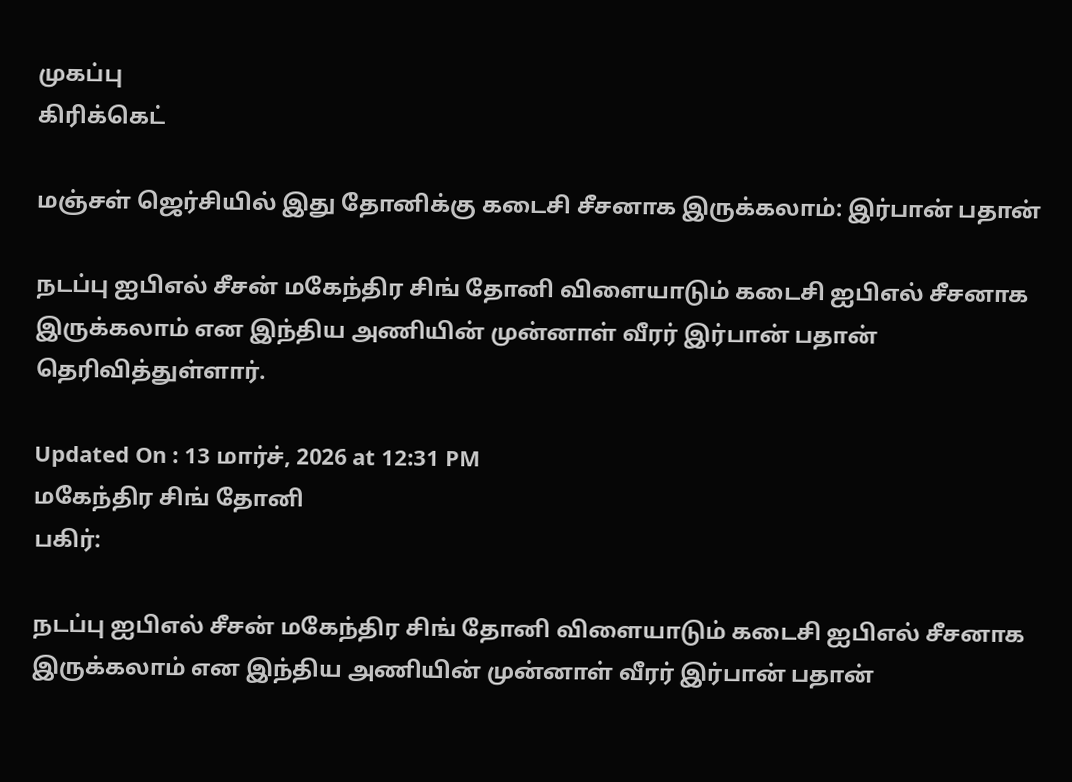முகப்பு
கிரிக்கெட்

மஞ்சள் ஜெர்சியில் இது தோனிக்கு கடைசி சீசனாக இருக்கலாம்: இர்பான் பதான்

நடப்பு ஐபிஎல் சீசன் மகேந்திர சிங் தோனி விளையாடும் கடைசி ஐபிஎல் சீசனாக இருக்கலாம் என இந்திய அணியின் முன்னாள் வீரர் இர்பான் பதான் தெரிவித்துள்ளார்.

Updated On : 13 மார்ச், 2026 at 12:31 PM
மகேந்திர சிங் தோனி
பகிர்:

நடப்பு ஐபிஎல் சீசன் மகேந்திர சிங் தோனி விளையாடும் கடைசி ஐபிஎல் சீசனாக இருக்கலாம் என இந்திய அணியின் முன்னாள் வீரர் இர்பான் பதான்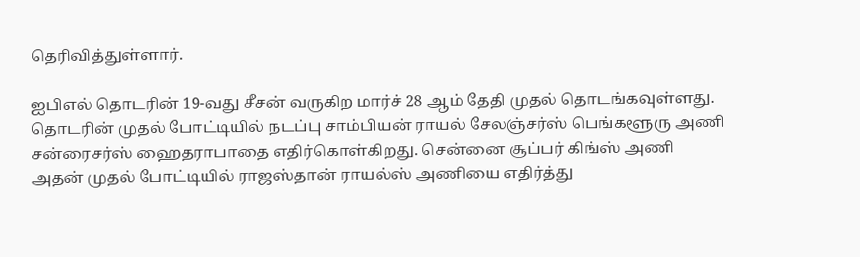தெரிவித்துள்ளார்.

ஐபிஎல் தொடரின் 19-வது சீசன் வருகிற மார்ச் 28 ஆம் தேதி முதல் தொடங்கவுள்ளது. தொடரின் முதல் போட்டியில் நடப்பு சாம்பியன் ராயல் சேலஞ்சர்ஸ் பெங்களூரு அணி சன்ரைசர்ஸ் ஹைதராபாதை எதிர்கொள்கிறது. சென்னை சூப்பர் கிங்ஸ் அணி அதன் முதல் போட்டியில் ராஜஸ்தான் ராயல்ஸ் அணியை எதிர்த்து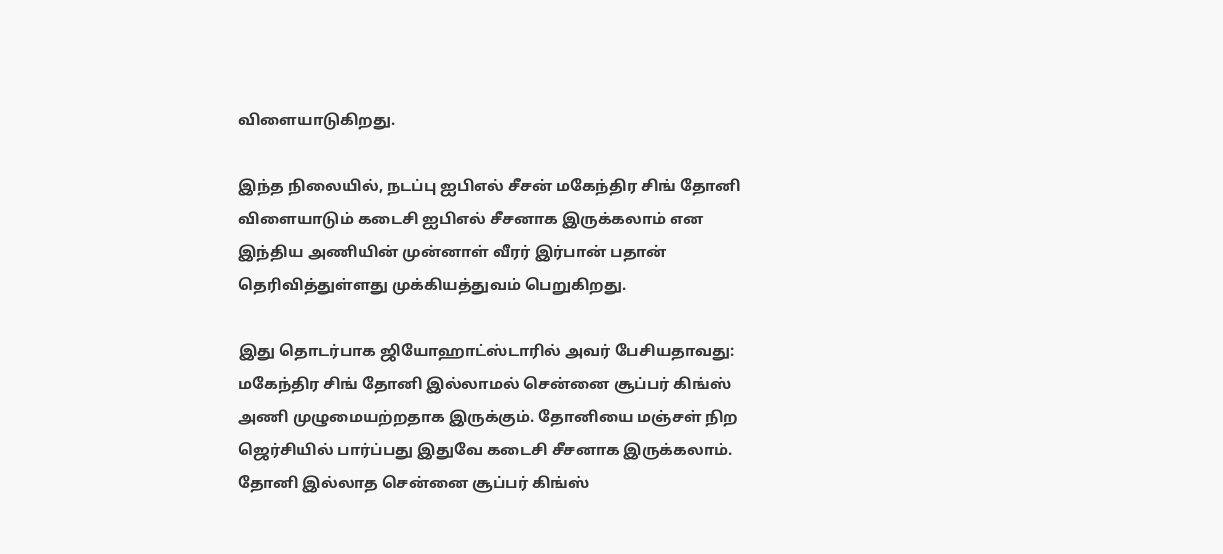விளையாடுகிறது.

இந்த நிலையில், நடப்பு ஐபிஎல் சீசன் மகேந்திர சிங் தோனி விளையாடும் கடைசி ஐபிஎல் சீசனாக இருக்கலாம் என இந்திய அணியின் முன்னாள் வீரர் இர்பான் பதான் தெரிவித்துள்ளது முக்கியத்துவம் பெறுகிறது.

இது தொடர்பாக ஜியோஹாட்ஸ்டாரில் அவர் பேசியதாவது: மகேந்திர சிங் தோனி இல்லாமல் சென்னை சூப்பர் கிங்ஸ் அணி முழுமையற்றதாக இருக்கும். தோனியை மஞ்சள் நிற ஜெர்சியில் பார்ப்பது இதுவே கடைசி சீசனாக இருக்கலாம். தோனி இல்லாத சென்னை சூப்பர் கிங்ஸ்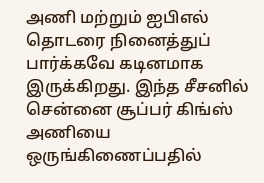அணி மற்றும் ஐபிஎல் தொடரை நினைத்துப் பார்க்கவே கடினமாக இருக்கிறது. இந்த சீசனில் சென்னை சூப்பர் கிங்ஸ் அணியை ஒருங்கிணைப்பதில்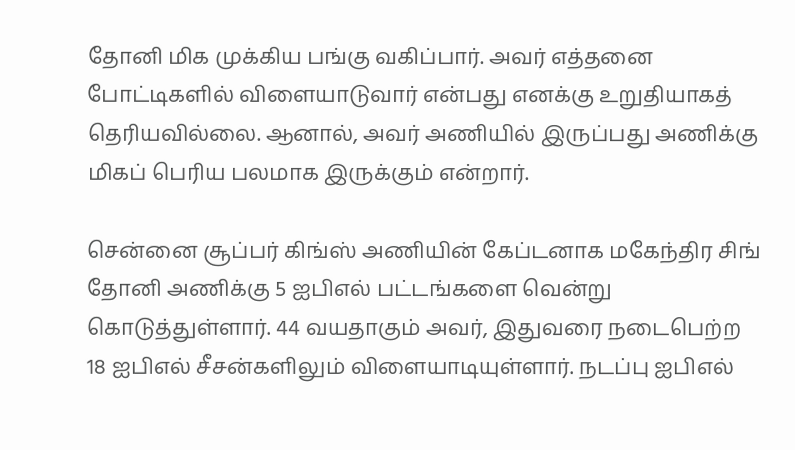தோனி மிக முக்கிய பங்கு வகிப்பார். அவர் எத்தனை போட்டிகளில் விளையாடுவார் என்பது எனக்கு உறுதியாகத் தெரியவில்லை. ஆனால், அவர் அணியில் இருப்பது அணிக்கு மிகப் பெரிய பலமாக இருக்கும் என்றார்.

சென்னை சூப்பர் கிங்ஸ் அணியின் கேப்டனாக மகேந்திர சிங் தோனி அணிக்கு 5 ஐபிஎல் பட்டங்களை வென்று கொடுத்துள்ளார். 44 வயதாகும் அவர், இதுவரை நடைபெற்ற 18 ஐபிஎல் சீசன்களிலும் விளையாடியுள்ளார். நடப்பு ஐபிஎல்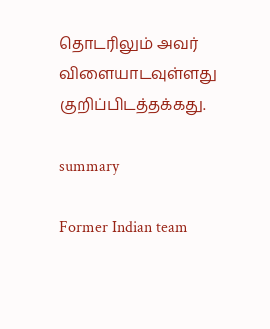தொடரிலும் அவர் விளையாடவுள்ளது குறிப்பிடத்தக்கது.

summary

Former Indian team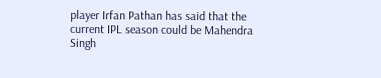player Irfan Pathan has said that the current IPL season could be Mahendra Singh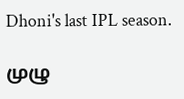Dhoni's last IPL season.

முழு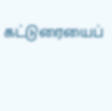கட்டுரையைப்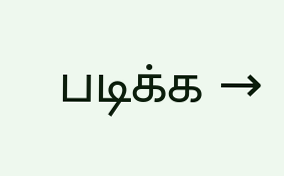படிக்க →